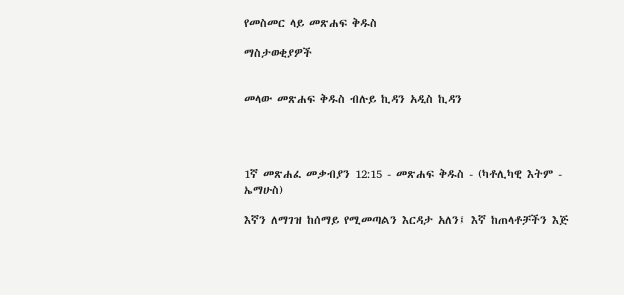የመስመር ላይ መጽሐፍ ቅዱስ

ማስታወቂያዎች


መላው መጽሐፍ ቅዱስ ብሉይ ኪዳን አዲስ ኪዳን




1ኛ መጽሐፈ መቃብያን 12:15 - መጽሐፍ ቅዱስ - (ካቶሊካዊ እትም - ኤማሁስ)

እኛን ለማገዝ ከሰማይ የሚመጣልን እርዳታ አለን፤ እኛ ከጠላቶቻችን እጅ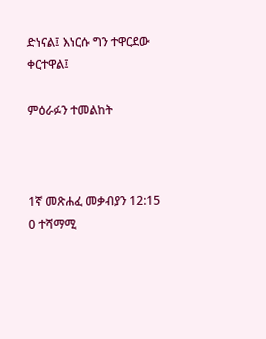ድነናል፤ እነርሱ ግን ተዋርደው ቀርተዋል፤

ምዕራፉን ተመልከት



1ኛ መጽሐፈ መቃብያን 12:15
0 ተሻማሚ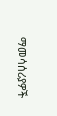ማመሳሰሪያዎች